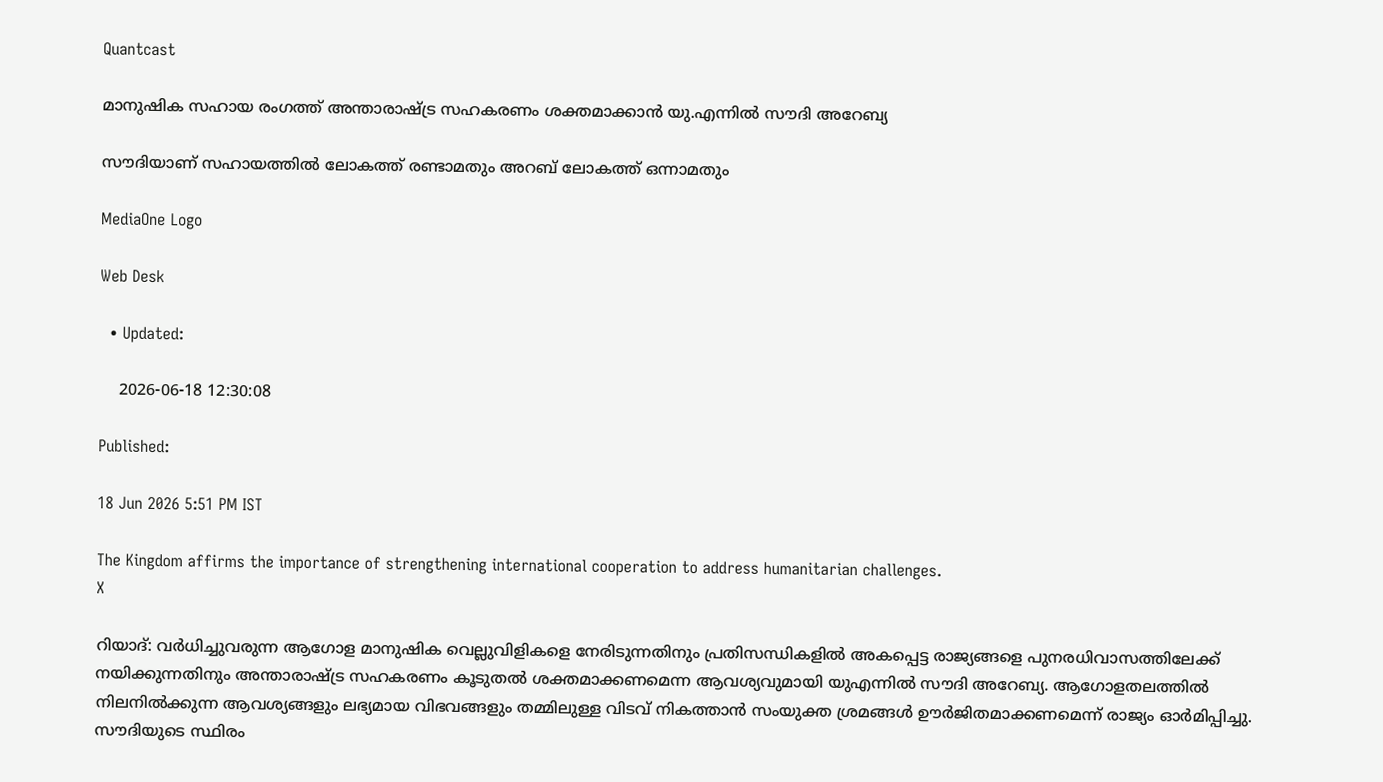Quantcast

മാനുഷിക സഹായ രംഗത്ത് അന്താരാഷ്ട്ര സഹകരണം ശക്തമാക്കാൻ യു.എന്നിൽ സൗദി അറേബ്യ

സൗദിയാണ് സഹായത്തിൽ ലോകത്ത് രണ്ടാമതും അറബ് ലോകത്ത് ഒന്നാമതും

MediaOne Logo

Web Desk

  • Updated:

    2026-06-18 12:30:08

Published:

18 Jun 2026 5:51 PM IST

The Kingdom affirms the importance of strengthening international cooperation to address humanitarian challenges.
X

റിയാദ്: വർധിച്ചുവരുന്ന ആഗോള മാനുഷിക വെല്ലുവിളികളെ നേരിടുന്നതിനും പ്രതിസന്ധികളിൽ അകപ്പെട്ട രാജ്യങ്ങളെ പുനരധിവാസത്തിലേക്ക് നയിക്കുന്നതിനും അന്താരാഷ്ട്ര സഹകരണം കൂടുതൽ ശക്തമാക്കണമെന്ന ആവശ്യവുമായി യുഎന്നിൽ സൗദി അറേബ്യ. ആഗോളതലത്തിൽ നിലനിൽക്കുന്ന ആവശ്യങ്ങളും ലഭ്യമായ വിഭവങ്ങളും തമ്മിലുള്ള വിടവ് നികത്താൻ സംയുക്ത ശ്രമങ്ങൾ ഊർജിതമാക്കണമെന്ന് രാജ്യം ഓർമിപ്പിച്ചു. സൗദിയുടെ സ്ഥിരം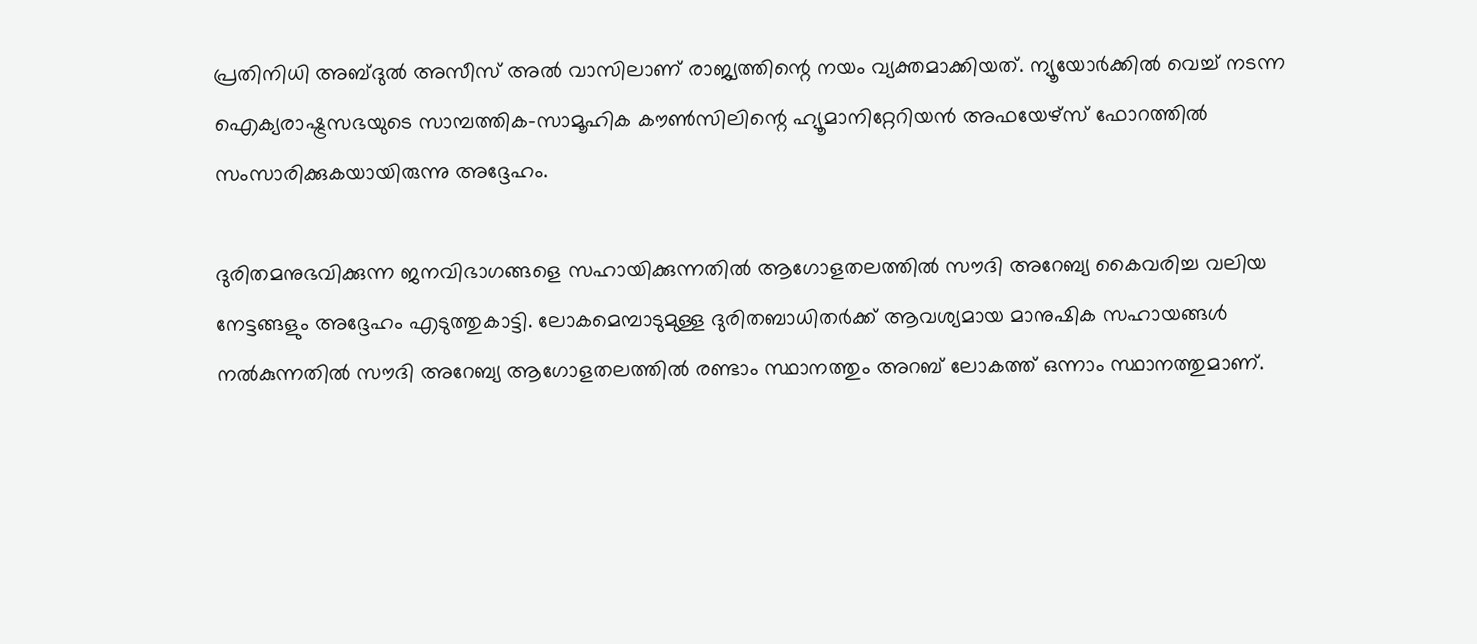പ്രതിനിധി അബ്ദുൽ അസീസ് അൽ വാസിലാണ് രാജ്യത്തിന്റെ നയം വ്യക്തമാക്കിയത്. ന്യൂയോർക്കിൽ വെച്ച് നടന്ന ഐക്യരാഷ്ട്രസഭയുടെ സാമ്പത്തിക-സാമൂഹിക കൗൺസിലിന്റെ ഹ്യൂമാനിറ്റേറിയൻ അഫയേഴ്സ് ഫോറത്തിൽ സംസാരിക്കുകയായിരുന്നു അദ്ദേഹം.

ദുരിതമനുഭവിക്കുന്ന ജനവിഭാഗങ്ങളെ സഹായിക്കുന്നതിൽ ആഗോളതലത്തിൽ സൗദി അറേബ്യ കൈവരിച്ച വലിയ നേട്ടങ്ങളും അദ്ദേഹം എടുത്തുകാട്ടി. ലോകമെമ്പാടുമുള്ള ദുരിതബാധിതർക്ക് ആവശ്യമായ മാനുഷിക സഹായങ്ങൾ നൽകുന്നതിൽ സൗദി അറേബ്യ ആഗോളതലത്തിൽ രണ്ടാം സ്ഥാനത്തും അറബ് ലോകത്ത് ഒന്നാം സ്ഥാനത്തുമാണ്.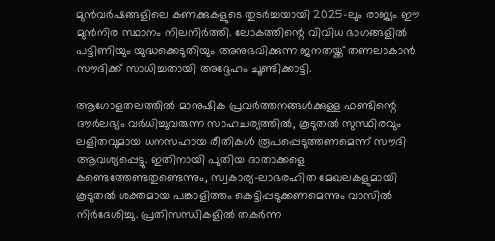മുൻവർഷങ്ങളിലെ കണക്കുകളുടെ തുടർച്ചയായി 2025-ലും രാജ്യം ഈ മുൻനിര സ്ഥാനം നിലനിർത്തി. ലോകത്തിന്റെ വിവിധ ഭാഗങ്ങളിൽ പട്ടിണിയും യുദ്ധക്കെടുതിയും അനുഭവിക്കുന്ന ജനതയ്ക്ക് തണലാകാൻ സൗദിക്ക് സാധിച്ചതായി അദ്ദേഹം ചൂണ്ടിക്കാട്ടി.

ആഗോളതലത്തിൽ മാനുഷിക പ്രവർത്തനങ്ങൾക്കുള്ള ഫണ്ടിന്റെ ദൗർലഭ്യം വർധിച്ചുവരുന്ന സാഹചര്യത്തിൽ, കൂടുതൽ സുസ്ഥിരവും ലളിതവുമായ ധനസഹായ രീതികൾ രൂപപ്പെടുത്തണമെന്ന് സൗദി ആവശ്യപ്പെട്ടു. ഇതിനായി പുതിയ ദാതാക്കളെ കണ്ടെത്തേണ്ടതുണ്ടെന്നും, സ്വകാര്യ-ലാഭരഹിത മേഖലകളുമായി കൂടുതൽ ശക്തമായ പങ്കാളിത്തം കെട്ടിപ്പടുക്കണമെന്നും വാസിൽ നിർദേശിച്ചു. പ്രതിസന്ധികളിൽ തകർന്ന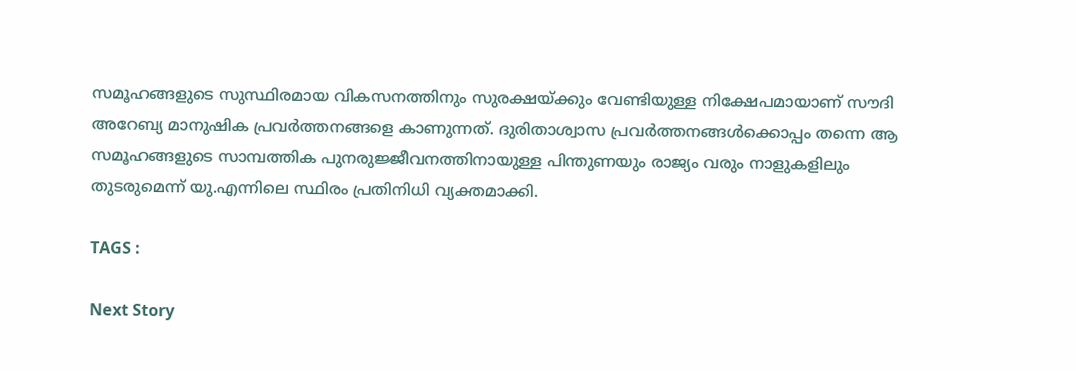സമൂഹങ്ങളുടെ സുസ്ഥിരമായ വികസനത്തിനും സുരക്ഷയ്ക്കും വേണ്ടിയുള്ള നിക്ഷേപമായാണ് സൗദി അറേബ്യ മാനുഷിക പ്രവർത്തനങ്ങളെ കാണുന്നത്. ദുരിതാശ്വാസ പ്രവർത്തനങ്ങൾക്കൊപ്പം തന്നെ ആ സമൂഹങ്ങളുടെ സാമ്പത്തിക പുനരുജ്ജീവനത്തിനായുള്ള പിന്തുണയും രാജ്യം വരും നാളുകളിലും തുടരുമെന്ന് യു.എന്നിലെ സ്ഥിരം പ്രതിനിധി വ്യക്തമാക്കി.

TAGS :

Next Story